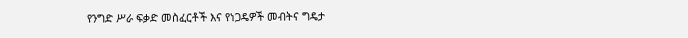የንግድ ሥራ ፍቃድ መስፈርቶች እና የነጋዴዎች መብትና ግዴታ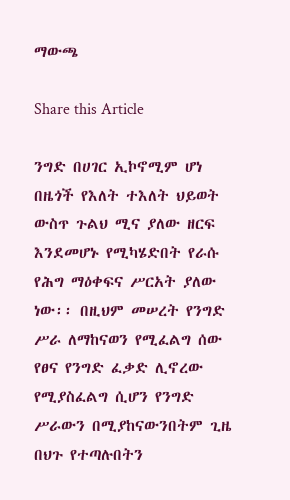ማውጫ

Share this Article

ንግድ በሀገር ኢኮኖሚም ሆነ በዜጎች የእለት ተእለት ህይወት ውስጥ ጉልህ ሚና ያለው ዘርፍ እንደመሆኑ የሚካሄድበት የራሱ የሕግ ማዕቀፍና ሥርአት ያለው ነው፡፡ በዚህም መሠረት የንግድ ሥራ ለማከናወን የሚፈልግ ሰው የፀና የንግድ ፈቃድ ሊኖረው የሚያስፈልግ ሲሆን የንግድ ሥራውን በሚያከናውንበትም ጊዜ በህጉ የተጣሉበትን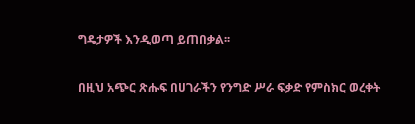ግዴታዎች እንዲወጣ ይጠበቃል፡፡

በዚህ አጭር ጽሑፍ በሀገራችን የንግድ ሥራ ፍቃድ የምስክር ወረቀት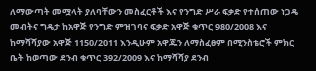ለማውጣት መሟላት ያለባቸውን መስፈርቶች እና የንግድ ሥራ ፍቃድ የተሰጠው ነጋዴ መብትና ግዴታ ከአዋጅ የንግድ ምዝገባና ፍቃድ አዋጅ ቁጥር 980/2008 እና ከማሻሻያው አዋጅ 1150/2011 እንዲሁም አዋጁን ለማስፈፀም በሚንስቴሮች ምክር ቤት ከወጣው ደንብ ቁጥር 392/2009 እና ከማሻሻያ ደንብ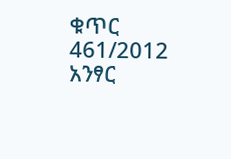ቁጥር 461/2012 አንፃር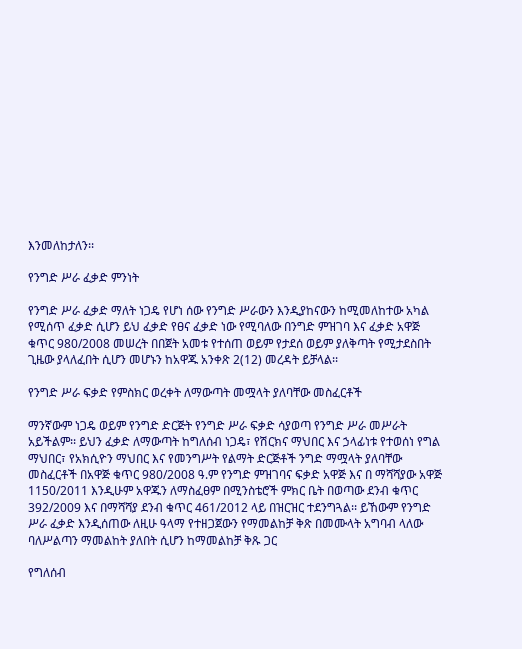እንመለከታለን፡፡

የንግድ ሥራ ፈቃድ ምንነት

የንግድ ሥራ ፈቃድ ማለት ነጋዴ የሆነ ሰው የንግድ ሥራውን እንዲያከናውን ከሚመለከተው አካል የሚሰጥ ፈቃድ ሲሆን ይህ ፈቃድ የፀና ፈቃድ ነው የሚባለው በንግድ ምዝገባ እና ፈቃድ አዋጅ ቁጥር 980/2008 መሠረት በበጀት አመቱ የተሰጠ ወይም የታደሰ ወይም ያለቅጣት የሚታደስበት ጊዜው ያላለፈበት ሲሆን መሆኑን ከአዋጁ አንቀጽ 2(12) መረዳት ይቻላል፡፡

የንግድ ሥራ ፍቃድ የምስክር ወረቀት ለማውጣት መሟላት ያለባቸው መስፈርቶች

ማንኛውም ነጋዴ ወይም የንግድ ድርጅት የንግድ ሥራ ፍቃድ ሳያወጣ የንግድ ሥራ መሥራት አይችልም፡፡ ይህን ፈቃድ ለማውጣት ከግለሰብ ነጋዴ፣ የሽርክና ማህበር እና ኃላፊነቱ የተወሰነ የግል ማህበር፣ የአክሲዮን ማህበር እና የመንግሥት የልማት ድርጅቶች ንግድ ማሟላት ያለባቸው መስፈርቶች በአዋጅ ቁጥር 980/2008 ዓ.ም የንግድ ምዝገባና ፍቃድ አዋጅ እና በ ማሻሻያው አዋጅ 1150/2011 እንዲሁም አዋጁን ለማስፈፀም በሚንስቴሮች ምክር ቤት በወጣው ደንብ ቁጥር 392/2009 እና በማሻሻያ ደንብ ቁጥር 461/2012 ላይ በዝርዝር ተደንግጓል፡፡ ይኸውም የንግድ ሥራ ፈቃድ እንዲሰጠው ለዚሁ ዓላማ የተዘጋጀውን የማመልከቻ ቅጽ በመሙላት አግባብ ላለው ባለሥልጣን ማመልከት ያለበት ሲሆን ከማመልከቻ ቅጹ ጋር

የግለሰብ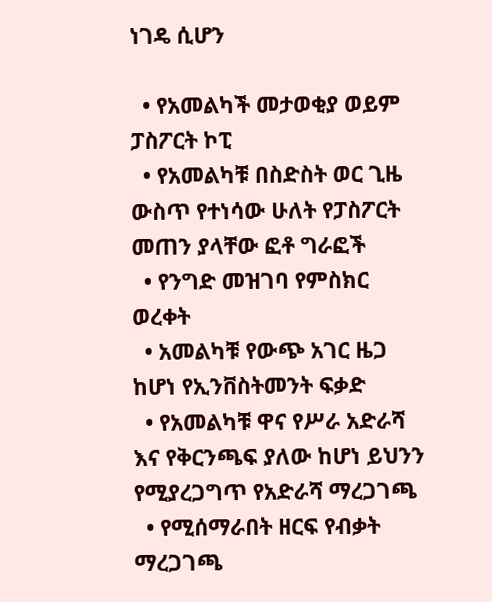ነገዴ ሲሆን

  • የአመልካች መታወቂያ ወይም ፓስፖርት ኮፒ
  • የአመልካቹ በስድስት ወር ጊዜ ውስጥ የተነሳው ሁለት የፓስፖርት መጠን ያላቸው ፎቶ ግራፎች
  • የንግድ መዝገባ የምስክር ወረቀት
  • አመልካቹ የውጭ አገር ዜጋ ከሆነ የኢንቨስትመንት ፍቃድ
  • የአመልካቹ ዋና የሥራ አድራሻ እና የቅርንጫፍ ያለው ከሆነ ይህንን የሚያረጋግጥ የአድራሻ ማረጋገጫ
  • የሚሰማራበት ዘርፍ የብቃት ማረጋገጫ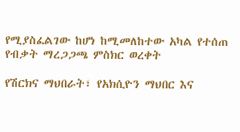የሚያስፈልገው ከሆነ ከሚመለከተው አካል የተሰጠ የብቃት ማረጋጋጫ ምስክር ወረቀት

የሽርክና ማህበራት፣ የአክሲዮን ማህበር እና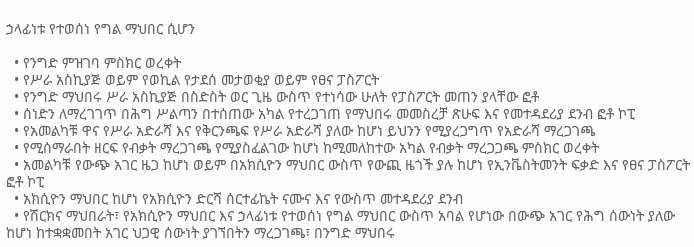ኃላፊነቱ የተወሰነ የግል ማህበር ሲሆን

  • የንግድ ምዝገባ ምስክር ወረቀት
  • የሥራ አስኪያጅ ወይም የወኪል የታደሰ መታወቂያ ወይም የፀና ፓስፖርት
  • የንግድ ማህበሩ ሥራ አስኪያጅ በስድስት ወር ጊዜ ውስጥ የተነሳው ሁለት የፓስፖርት መጠን ያላቸው ፎቶ
  • ሰነድን ለማረገገጥ በሕግ ሥልጣን በተሰጠው አካል የተረጋገጠ የማህበሩ መመስረቻ ጽሁፍ እና የመተዳደሪያ ደንብ ፎቶ ኮፒ
  • የአመልካቹ ዋና የሥራ አድራሻ እና የቅርንጫፍ የሥራ አድራሻ ያለው ከሆነ ይህንን የሚያረጋግጥ የአድራሻ ማረጋገጫ
  • የሚሰማራበት ዘርፍ የብቃት ማረጋገጫ የሚያስፈልገው ከሆነ ከሚመለከተው አካል የብቃት ማረጋጋጫ ምስክር ወረቀት
  • አመልካቹ የውጭ አገር ዜጋ ከሆነ ወይም በአክሲዮን ማህበር ውስጥ የውጪ ዜጎች ያሉ ከሆነ የኢንቬስትመንት ፍቃድ እና የፀና ፓስፖርት ፎቶ ኮፒ
  • አክሲዮን ማህበር ከሆነ የአክሲዮን ድርሻ ሰርተፊኬት ናሙና እና የውስጥ መተዳደሪያ ደንብ
  • የሽርክና ማህበራት፣ የአክሲዮን ማህበር እና ኃላፊነቱ የተወሰነ የግል ማህበር ውስጥ አባል የሆነው በውጭ አገር የሕግ ሰውነት ያለው ከሆነ ከተቋቋመበት አገር ህጋዊ ሰውነት ያገኘበትን ማረጋገጫ፣ በንግድ ማህበሩ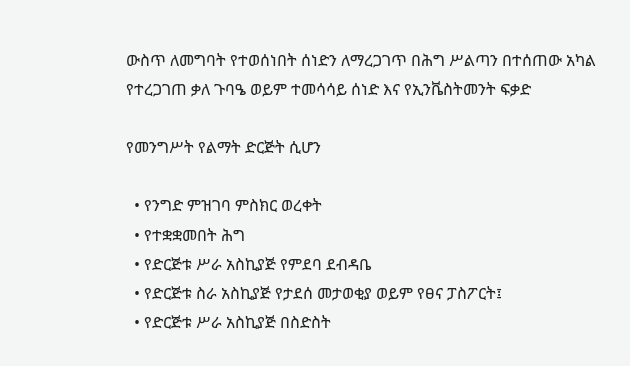ውስጥ ለመግባት የተወሰነበት ሰነድን ለማረጋገጥ በሕግ ሥልጣን በተሰጠው አካል የተረጋገጠ ቃለ ጉባዔ ወይም ተመሳሳይ ሰነድ እና የኢንቬስትመንት ፍቃድ

የመንግሥት የልማት ድርጅት ሲሆን

  • የንግድ ምዝገባ ምስክር ወረቀት
  • የተቋቋመበት ሕግ
  • የድርጅቱ ሥራ አስኪያጅ የምደባ ደብዳቤ
  • የድርጅቱ ስራ አስኪያጅ የታደሰ መታወቂያ ወይም የፀና ፓስፖርት፤
  • የድርጅቱ ሥራ አስኪያጅ በስድስት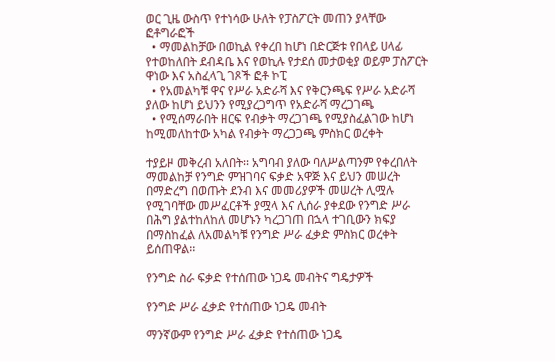ወር ጊዜ ውስጥ የተነሳው ሁለት የፓስፖርት መጠን ያላቸው ፎቶግራፎች
  • ማመልከቻው በወኪል የቀረበ ከሆነ በድርጅቱ የበላይ ሀላፊ የተወከለበት ደብዳቤ እና የወኪሉ የታደሰ መታወቂያ ወይም ፓስፖርት ዋነው እና አስፈላጊ ገጾች ፎቶ ኮፒ
  • የአመልካቹ ዋና የሥራ አድራሻ እና የቅርንጫፍ የሥራ አድራሻ ያለው ከሆነ ይህንን የሚያረጋግጥ የአድራሻ ማረጋገጫ
  • የሚሰማራበት ዘርፍ የብቃት ማረጋገጫ የሚያስፈልገው ከሆነ ከሚመለከተው አካል የብቃት ማረጋጋጫ ምስክር ወረቀት

ተያይዞ መቅረብ አለበት፡፡ አግባብ ያለው ባለሥልጣንም የቀረበለት ማመልከቻ የንግድ ምዝገባና ፍቃድ አዋጅ እና ይህን መሠረት በማድረግ በወጡት ደንብ እና መመሪያዎች መሠረት ሊሟሉ የሚገባቸው መሥፈርቶች ያሟላ እና ሊሰራ ያቀደው የንግድ ሥራ በሕግ ያልተከለከለ መሆኑን ካረጋገጠ በኋላ ተገቢውን ክፍያ በማስከፈል ለአመልካቹ የንግድ ሥራ ፈቃድ ምስክር ወረቀት ይሰጠዋል፡፡

የንግድ ስራ ፍቃድ የተሰጠው ነጋዴ መብትና ግዴታዎች

የንግድ ሥራ ፈቃድ የተሰጠው ነጋዴ መብት

ማንኛውም የንግድ ሥራ ፈቃድ የተሰጠው ነጋዴ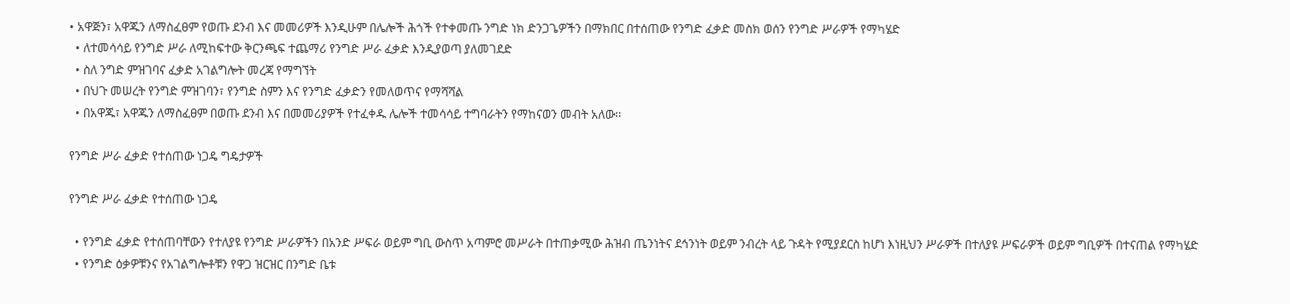• አዋጅን፣ አዋጁን ለማስፈፀም የወጡ ደንብ እና መመሪዎች እንዲሁም በሌሎች ሕጎች የተቀመጡ ንግድ ነክ ድንጋጌዎችን በማክበር በተሰጠው የንግድ ፈቃድ መስክ ወሰን የንግድ ሥራዎች የማካሄድ
  • ለተመሳሳይ የንግድ ሥራ ለሚከፍተው ቅርንጫፍ ተጨማሪ የንግድ ሥራ ፈቃድ እንዲያወጣ ያለመገደድ
  • ስለ ንግድ ምዝገባና ፈቃድ አገልግሎት መረጃ የማግኘት
  • በህጉ መሠረት የንግድ ምዝገባን፣ የንግድ ስምን እና የንግድ ፈቃድን የመለወጥና የማሻሻል
  • በአዋጁ፣ አዋጁን ለማስፈፀም በወጡ ደንብ እና በመመሪያዎች የተፈቀዱ ሌሎች ተመሳሳይ ተግባራትን የማከናወን መብት አለው፡፡

የንግድ ሥራ ፈቃድ የተሰጠው ነጋዴ ግዴታዎች

የንግድ ሥራ ፈቃድ የተሰጠው ነጋዴ

  • የንግድ ፈቃድ የተሰጠባቸውን የተለያዩ የንግድ ሥራዎችን በአንድ ሥፍራ ወይም ግቢ ውስጥ አጣምሮ መሥራት በተጠቃሚው ሕዝብ ጤንነትና ደኅንነት ወይም ንብረት ላይ ጉዳት የሚያደርስ ከሆነ እነዚህን ሥራዎች በተለያዩ ሥፍራዎች ወይም ግቢዎች በተናጠል የማካሄድ
  • የንግድ ዕቃዎቹንና የአገልግሎቶቹን የዋጋ ዝርዝር በንግድ ቤቱ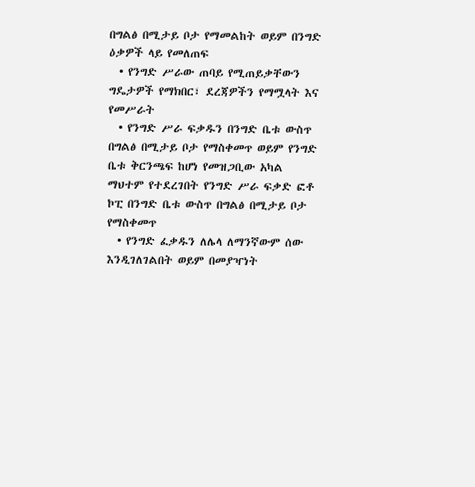በግልፅ በሚታይ ቦታ የማመልከት ወይም በንግድ ዕቃዎች ላይ የመለጠፍ
  • የንግድ ሥራው ጠባይ የሚጠይቃቸውን ግዴታዎች የማክበር፣ ደረጃዎችን የማሟላት እና የመሥራት
  • የንግድ ሥራ ፍቃዱን በንግድ ቤቱ ውስጥ በግልፅ በሚታይ ቦታ የማስቀመጥ ወይም የንግድ ቤቱ ቅርንጫፍ ከሆነ የመዝጋቢው አካል ማህተም የተደረገበት የንግድ ሥራ ፍቃድ ፎቶ ኮፒ በንግድ ቤቱ ውስጥ በግልፅ በሚታይ ቦታ የማስቀመጥ
  • የንግድ ፈቃዱን ለሌላ ለማንኛውም ሰው እንዲገለገልበት ወይም በመያዣነት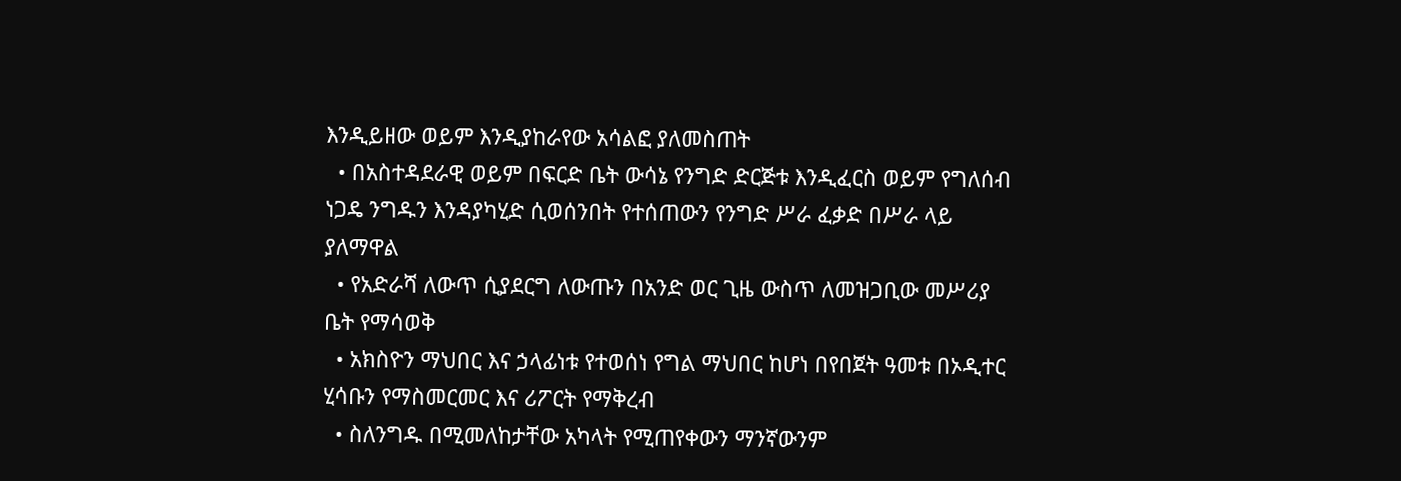እንዲይዘው ወይም እንዲያከራየው አሳልፎ ያለመስጠት
  • በአስተዳደራዊ ወይም በፍርድ ቤት ውሳኔ የንግድ ድርጅቱ እንዲፈርስ ወይም የግለሰብ ነጋዴ ንግዱን እንዳያካሂድ ሲወሰንበት የተሰጠውን የንግድ ሥራ ፈቃድ በሥራ ላይ ያለማዋል
  • የአድራሻ ለውጥ ሲያደርግ ለውጡን በአንድ ወር ጊዜ ውስጥ ለመዝጋቢው መሥሪያ ቤት የማሳወቅ
  • አክስዮን ማህበር እና ኃላፊነቱ የተወሰነ የግል ማህበር ከሆነ በየበጀት ዓመቱ በኦዲተር ሂሳቡን የማስመርመር እና ሪፖርት የማቅረብ
  • ስለንግዱ በሚመለከታቸው አካላት የሚጠየቀውን ማንኛውንም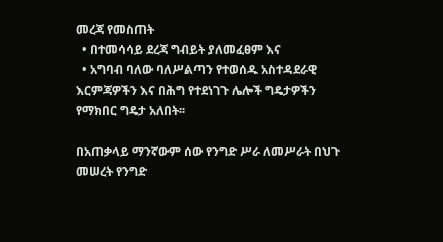መረጃ የመስጠት
  • በተመሳሳይ ደረጃ ግብይት ያለመፈፀም እና
  • አግባብ ባለው ባለሥልጣን የተወሰዱ አስተዳደራዊ እርምጃዎችን እና በሕግ የተደነገጉ ሌሎች ግዴታዎችን የማክበር ግዴታ አለበት፡፡

በአጠቃላይ ማንኛውም ሰው የንግድ ሥራ ለመሥራት በህጉ መሠረት የንግድ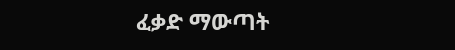ፈቃድ ማውጣት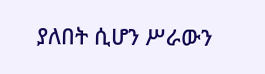ያለበት ሲሆን ሥራውን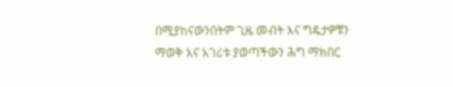በሚያከናውንበትም ጊዜ መብት እና ግዴታዎቹን ማወቅ እና አገሪቱ ያወጣችውን ሕግ ማክበር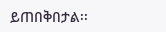ይጠበቅበታል፡፡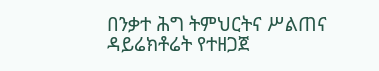በንቃተ ሕግ ትምህርትና ሥልጠና ዳይሬክቶሬት የተዘጋጀ